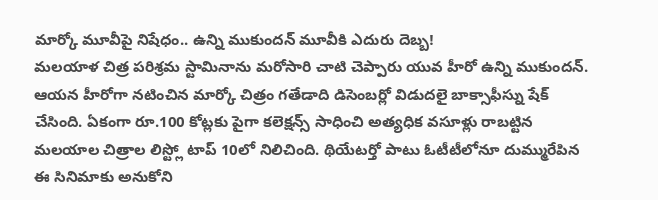మార్కో మూవీపై నిషేధం.. ఉన్ని ముకుందన్ మూవీకి ఎదురు దెబ్బ!
మలయాళ చిత్ర పరిశ్రమ స్టామినాను మరోసారి చాటి చెప్పారు యువ హీరో ఉన్ని ముకుందన్. ఆయన హీరోగా నటించిన మార్కో చిత్రం గతేడాది డిసెంబర్లో విడుదలై బాక్సాఫీస్ను షేక్ చేసింది. ఏకంగా రూ.100 కోట్లకు పైగా కలెక్షన్స్ సాధించి అత్యధిక వసూళ్లు రాబట్టిన మలయాల చిత్రాల లిస్ట్లో టాప్ 10లో నిలిచింది. థియేటర్తో పాటు ఓటీటీలోనూ దుమ్మురేపిన ఈ సినిమాకు అనుకోని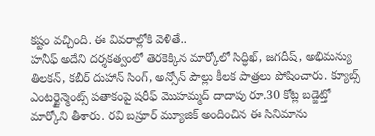కష్టం వచ్చింది. ఈ వివరాల్లోకి వెళితే..
హనీఫ్ అదేని దర్శకత్వంలో తెరకెక్కిన మార్కోలో సిద్ధిఖ్, జగదీష్, అభిమన్యు తిలకన్, కబీర్ దుహాన్ సింగ్, అన్సోన్ పౌల్లు కీలక పాత్రలు పోషించారు. క్యూబ్స్ ఎంటర్టైన్మెంట్స్ పతాకంపై షరీఫ్ మొహమ్మద్ దాదాపు రూ.30 కోట్ల బడ్జెట్తో మార్కోని తీశారు. రవి బస్రూర్ మ్యూజిక్ అందించిన ఈ సినిమాను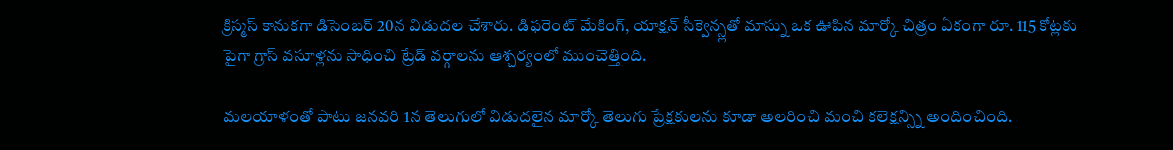క్రిస్మస్ కానుకగా డిసెంబర్ 20న విడుదల చేశారు. డిఫరెంట్ మేకింగ్, యాక్షన్ సీక్వెన్స్లతో మాస్ను ఒక ఊపిన మార్కో చిత్రం ఏకంగా రూ. 115 కోట్లకు పైగా గ్రాస్ వసూళ్లను సాధించి ట్రేడ్ వర్గాలను ఆశ్చర్యంలో ముంచెత్తింది.

మలయాళంతో పాటు జనవరి 1న తెలుగులో విడుదలైన మార్కో తెలుగు ప్రేక్షకులను కూడా అలరించి మంచి కలెక్షన్స్ని అందించింది.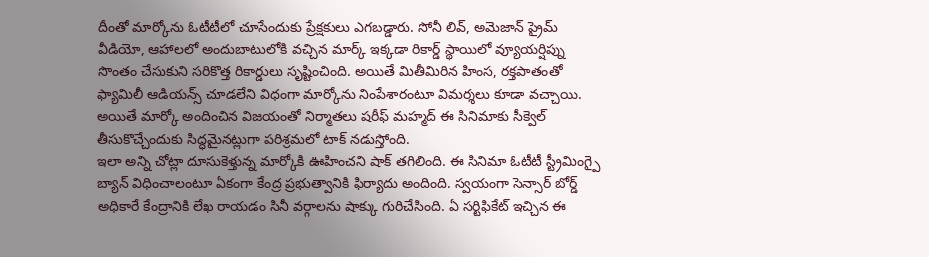దీంతో మార్కోను ఓటీటీలో చూసేందుకు ప్రేక్షకులు ఎగబడ్డారు. సోనీ లివ్, అమెజాన్ ప్రైమ్ వీడియో, ఆహాలలో అందుబాటులోకి వచ్చిన మార్క్ ఇక్కడా రికార్డ్ స్థాయిలో వ్యూయర్షిప్ను సొంతం చేసుకుని సరికొత్త రికార్డులు సృష్టించింది. అయితే మితీమిరిన హింస, రక్తపాతంతో ఫ్యామిలీ ఆడియన్స్ చూడలేని విధంగా మార్కోను నింపేశారంటూ విమర్శలు కూడా వచ్చాయి. అయితే మార్కో అందించిన విజయంతో నిర్మాతలు షరీఫ్ మహ్మద్ ఈ సినిమాకు సీక్వెల్ తీసుకొచ్చేందుకు సిద్ధమైనట్లుగా పరిశ్రమలో టాక్ నడుస్తోంది.
ఇలా అన్ని చోట్లా దూసుకెళ్తున్న మార్కోకి ఊహించని షాక్ తగిలింది. ఈ సినిమా ఓటీటీ స్ట్రీమింగ్పై బ్యాన్ విధించాలంటూ ఏకంగా కేంద్ర ప్రభుత్వానికి ఫిర్యాదు అందింది. స్వయంగా సెన్సార్ బోర్డ్ అధికారే కేంద్రానికి లేఖ రాయడం సినీ వర్గాలను షాక్కు గురిచేసింది. ఏ సర్టిఫికేట్ ఇచ్చిన ఈ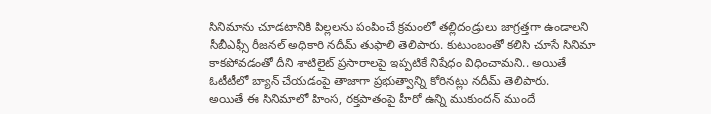సినిమాను చూడటానికి పిల్లలను పంపించే క్రమంలో తల్లిదండ్రులు జాగ్రత్తగా ఉండాలని సీబీఎఫ్సీ రీజనల్ అధికారి నదీమ్ తుఫాలి తెలిపారు. కుటుంబంతో కలిసి చూసే సినిమా కాకపోవడంతో దీని శాటిలైట్ ప్రసారాలపై ఇప్పటికే నిషేధం విధించామని.. అయితే ఓటీటీలో బ్యాన్ చేయడంపై తాజాగా ప్రభుత్వాన్ని కోరినట్లు నదీమ్ తెలిపారు.
అయితే ఈ సినిమాలో హింస, రక్తపాతంపై హీరో ఉన్ని ముకుందన్ ముందే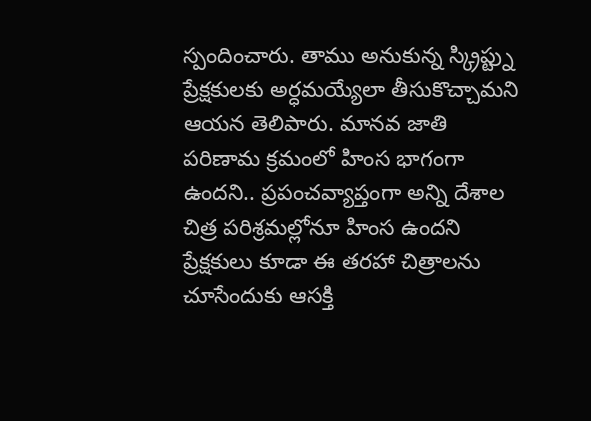స్పందించారు. తాము అనుకున్న స్క్రిప్ట్ను ప్రేక్షకులకు అర్ధమయ్యేలా తీసుకొచ్చామని ఆయన తెలిపారు. మానవ జాతి పరిణామ క్రమంలో హింస భాగంగా ఉందని.. ప్రపంచవ్యాప్తంగా అన్ని దేశాల చిత్ర పరిశ్రమల్లోనూ హింస ఉందని ప్రేక్షకులు కూడా ఈ తరహా చిత్రాలను చూసేందుకు ఆసక్తి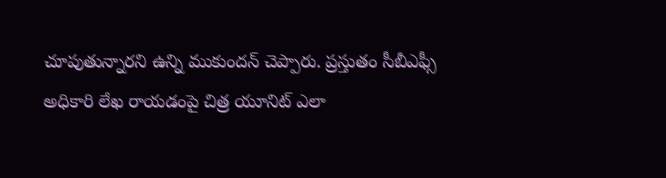చూపుతున్నారని ఉన్ని ముకుందన్ చెప్పారు. ప్రస్తుతం సీబీఎఫ్సీ అధికారి లేఖ రాయడంపై చిత్ర యూనిట్ ఎలా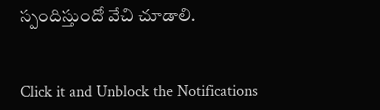స్పందిస్తుందో వేచి చూడాలి.


Click it and Unblock the Notifications